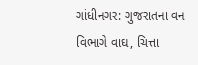ગાંધીનગર: ગુજરાતના વન વિભાગે વાઘ, ચિત્તા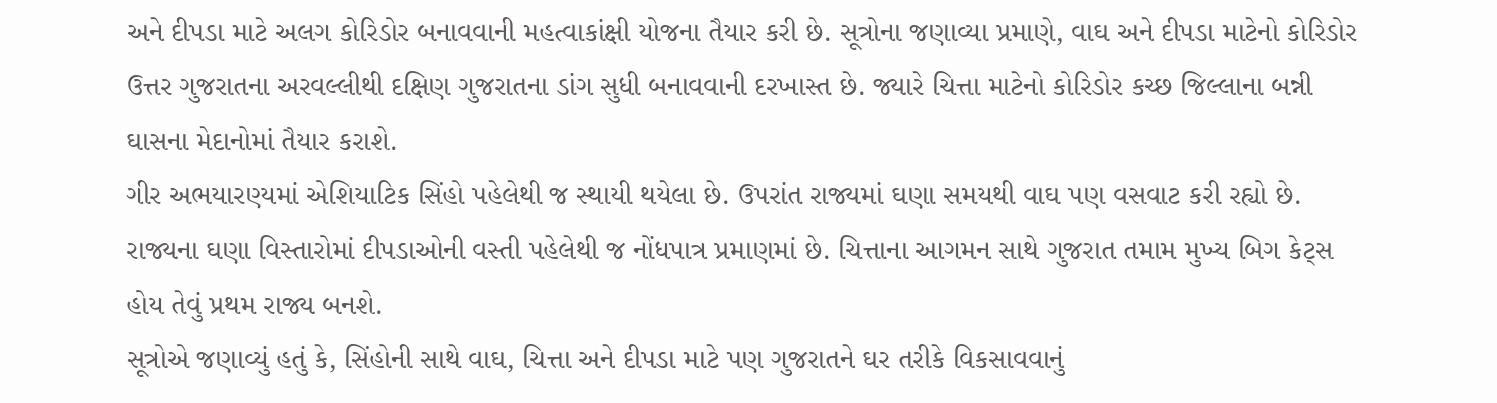અને દીપડા માટે અલગ કોરિડોર બનાવવાની મહત્વાકાંક્ષી યોજના તૈયાર કરી છે. સૂત્રોના જણાવ્યા પ્રમાણે, વાઘ અને દીપડા માટેનો કોરિડોર ઉત્તર ગુજરાતના અરવલ્લીથી દક્ષિણ ગુજરાતના ડાંગ સુધી બનાવવાની દરખાસ્ત છે. જ્યારે ચિત્તા માટેનો કોરિડોર કચ્છ જિલ્લાના બન્ની ઘાસના મેદાનોમાં તૈયાર કરાશે.
ગીર અભયારણ્યમાં એશિયાટિક સિંહો પહેલેથી જ સ્થાયી થયેલા છે. ઉપરાંત રાજ્યમાં ઘણા સમયથી વાઘ પણ વસવાટ કરી રહ્યો છે. રાજ્યના ઘણા વિસ્તારોમાં દીપડાઓની વસ્તી પહેલેથી જ નોંધપાત્ર પ્રમાણમાં છે. ચિત્તાના આગમન સાથે ગુજરાત તમામ મુખ્ય બિગ કેટ્સ હોય તેવું પ્રથમ રાજ્ય બનશે.
સૂત્રોએ જણાવ્યું હતું કે, સિંહોની સાથે વાઘ, ચિત્તા અને દીપડા માટે પણ ગુજરાતને ઘર તરીકે વિકસાવવાનું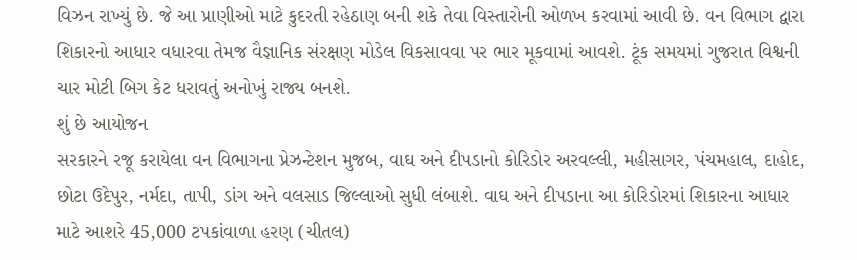વિઝન રાખ્યું છે. જે આ પ્રાણીઓ માટે કુદરતી રહેઠાણ બની શકે તેવા વિસ્તારોની ઓળખ કરવામાં આવી છે. વન વિભાગ દ્વારા શિકારનો આધાર વધારવા તેમજ વૈજ્ઞાનિક સંરક્ષણ મોડેલ વિકસાવવા પર ભાર મૂકવામાં આવશે. ટૂંક સમયમાં ગુજરાત વિશ્વની ચાર મોટી બિગ કેટ ધરાવતું અનોખું રાજ્ય બનશે.
શું છે આયોજન
સરકારને રજૂ કરાયેલા વન વિભાગના પ્રેઝન્ટેશન મુજબ, વાઘ અને દીપડાનો કોરિડોર અરવલ્લી, મહીસાગર, પંચમહાલ, દાહોદ, છોટા ઉદેપુર, નર્મદા, તાપી, ડાંગ અને વલસાડ જિલ્લાઓ સુધી લંબાશે. વાઘ અને દીપડાના આ કોરિડોરમાં શિકારના આધાર માટે આશરે 45,000 ટપકાંવાળા હરણ (ચીતલ)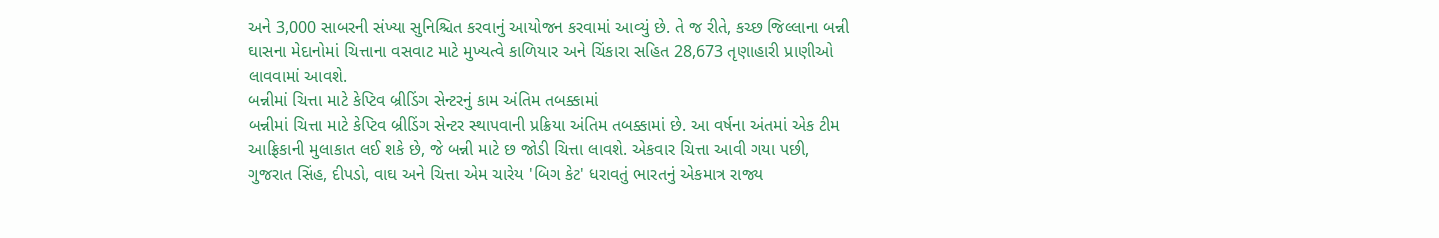અને 3,000 સાબરની સંખ્યા સુનિશ્ચિત કરવાનું આયોજન કરવામાં આવ્યું છે. તે જ રીતે, કચ્છ જિલ્લાના બન્ની ઘાસના મેદાનોમાં ચિત્તાના વસવાટ માટે મુખ્યત્વે કાળિયાર અને ચિંકારા સહિત 28,673 તૃણાહારી પ્રાણીઓ લાવવામાં આવશે.
બન્નીમાં ચિત્તા માટે કેપ્ટિવ બ્રીડિંગ સેન્ટરનું કામ અંતિમ તબક્કામાં
બન્નીમાં ચિત્તા માટે કેપ્ટિવ બ્રીડિંગ સેન્ટર સ્થાપવાની પ્રક્રિયા અંતિમ તબક્કામાં છે. આ વર્ષના અંતમાં એક ટીમ આફ્રિકાની મુલાકાત લઈ શકે છે, જે બન્ની માટે છ જોડી ચિત્તા લાવશે. એકવાર ચિત્તા આવી ગયા પછી, ગુજરાત સિંહ, દીપડો, વાઘ અને ચિત્તા એમ ચારેય 'બિગ કેટ' ધરાવતું ભારતનું એકમાત્ર રાજ્ય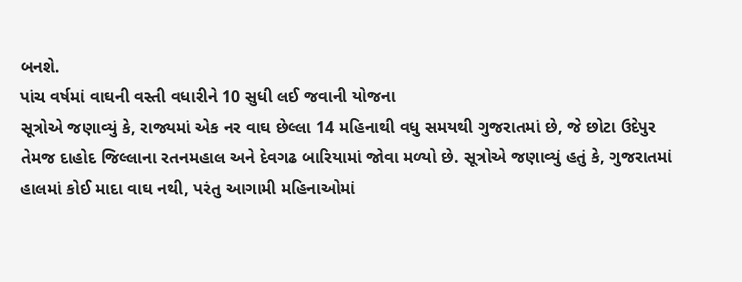બનશે.
પાંચ વર્ષમાં વાઘની વસ્તી વધારીને 10 સુધી લઈ જવાની યોજના
સૂત્રોએ જણાવ્યું કે, રાજ્યમાં એક નર વાઘ છેલ્લા 14 મહિનાથી વધુ સમયથી ગુજરાતમાં છે, જે છોટા ઉદેપુર તેમજ દાહોદ જિલ્લાના રતનમહાલ અને દેવગઢ બારિયામાં જોવા મળ્યો છે. સૂત્રોએ જણાવ્યું હતું કે, ગુજરાતમાં હાલમાં કોઈ માદા વાઘ નથી, પરંતુ આગામી મહિનાઓમાં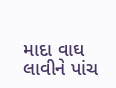માદા વાઘ લાવીને પાંચ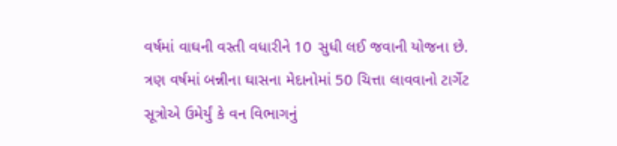વર્ષમાં વાઘની વસ્તી વધારીને 10 સુધી લઈ જવાની યોજના છે.
ત્રણ વર્ષમાં બન્નીના ઘાસના મેદાનોમાં 50 ચિત્તા લાવવાનો ટાર્ગેટ
સૂત્રોએ ઉમેર્યું કે વન વિભાગનું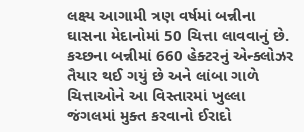લક્ષ્ય આગામી ત્રણ વર્ષમાં બન્નીના ઘાસના મેદાનોમાં 50 ચિત્તા લાવવાનું છે. કચ્છના બન્નીમાં 660 હેક્ટરનું એન્ક્લોઝર તૈયાર થઈ ગયું છે અને લાંબા ગાળે ચિત્તાઓને આ વિસ્તારમાં ખુલ્લા જંગલમાં મુક્ત કરવાનો ઈરાદો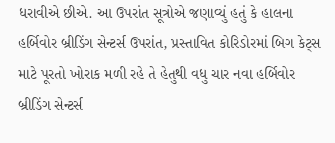ધરાવીએ છીએ. આ ઉપરાંત સૂત્રોએ જણાવ્યું હતું કે હાલના હર્બિવોર બ્રીડિંગ સેન્ટર્સ ઉપરાંત, પ્રસ્તાવિત કોરિડોરમાં બિગ કેટ્સ માટે પૂરતો ખોરાક મળી રહે તે હેતુથી વધુ ચાર નવા હર્બિવોર બ્રીડિંગ સેન્ટર્સ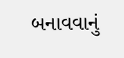બનાવવાનું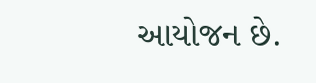આયોજન છે.